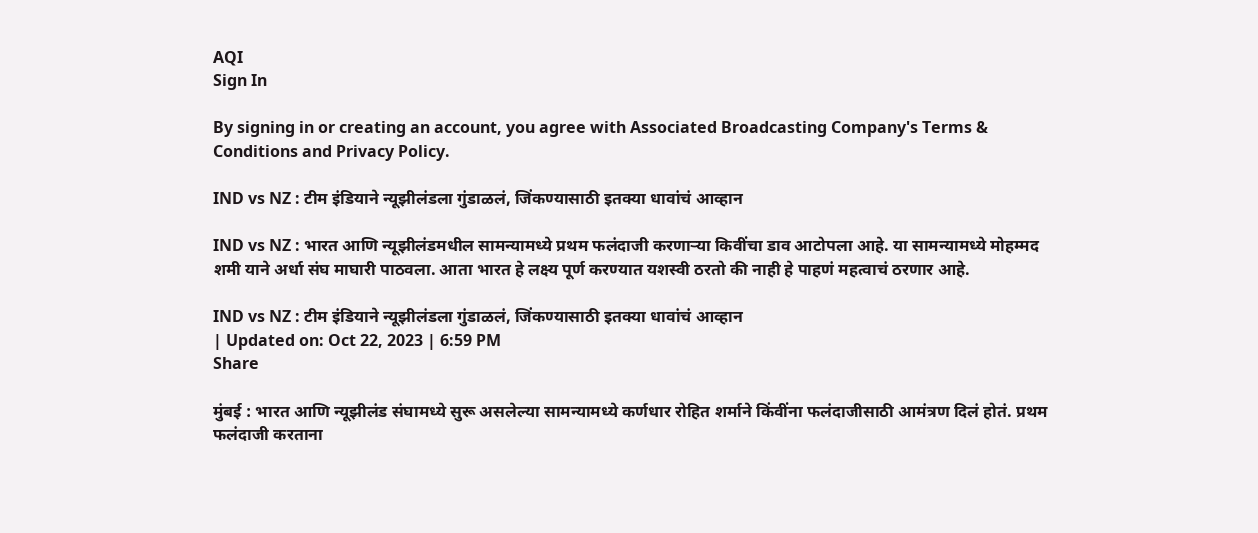AQI
Sign In

By signing in or creating an account, you agree with Associated Broadcasting Company's Terms & Conditions and Privacy Policy.

IND vs NZ : टीम इंडियाने न्यूझीलंडला गुंडाळलं, जिंकण्यासाठी इतक्या धावांचं आव्हान

IND vs NZ : भारत आणि न्यूझीलंडमधील सामन्यामध्ये प्रथम फलंदाजी करणाऱ्या किवींचा डाव आटोपला आहे. या सामन्यामध्ये मोहम्मद शमी याने अर्धा संघ माघारी पाठवला. आता भारत हे लक्ष्य पूर्ण करण्यात यशस्वी ठरतो की नाही हे पाहणं महत्वाचं ठरणार आहे.

IND vs NZ : टीम इंडियाने न्यूझीलंडला गुंडाळलं, जिंकण्यासाठी इतक्या धावांचं आव्हान
| Updated on: Oct 22, 2023 | 6:59 PM
Share

मुंबई : भारत आणि न्यूझीलंड संघामध्ये सुरू असलेल्या सामन्यामध्ये कर्णधार रोहित शर्माने किंवींना फलंदाजीसाठी आमंत्रण दिलं होतं. प्रथम फलंदाजी करताना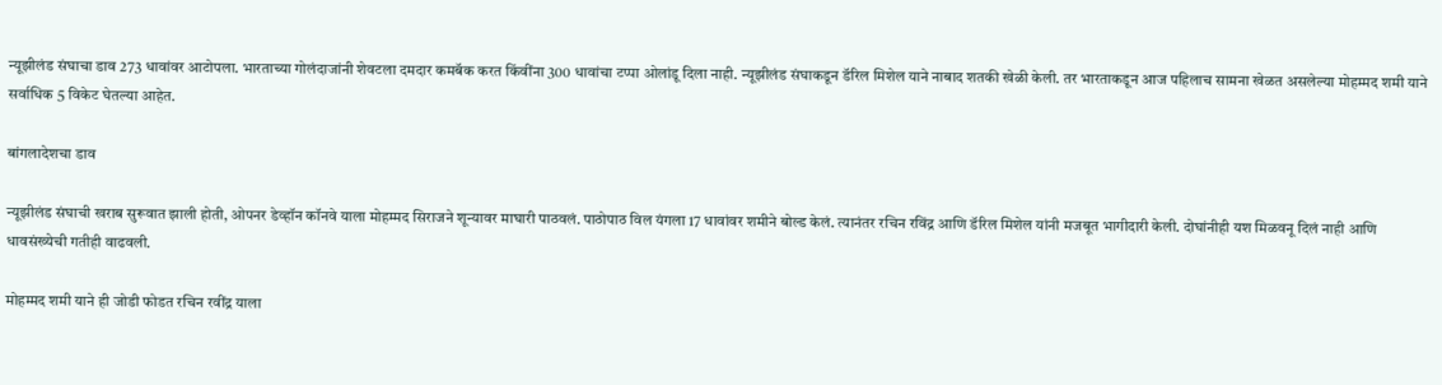न्यूझीलंड संघाचा डाव 273 धावांवर आटोपला. भारताच्या गोलंदाजांनी शेवटला दमदार कमबॅक करत किंवींना 300 धावांचा टप्पा ओलांडू दिला नाही. न्यूझीलंड संघाकडून डॅरिल मिशेल याने नाबाद शतकी खेळी केली. तर भारताकडून आज पहिलाच सामना खेळत असलेल्या मोहम्मद शमी याने सर्वाधिक 5 विकेट घेतल्या आहेत.

बांगलादेशचा डाव

न्यूझीलंड संघाची खराब सुरूवात झाली होती, ओपनर डेव्हॉन कॉनवे याला मोहम्मद सिराजने शून्यावर माघारी पाठवलं. पाठोपाठ विल यंगला 17 धावांवर शमीने बोल्ड केलं. त्यानंतर रचिन रविंद्र आणि डॅरिल मिशेल यांनी मजबूत भागीदारी केली. दोघांनीही यश मिळवनू दिलं नाही आणि धावसंख्येची गतीही वाढवली.

मोहम्मद शमी याने ही जोडी फोडत रचिन रवींद्र याला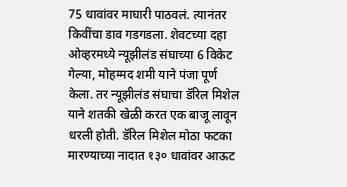75 धावांवर माघारी पाठवलं. त्यानंतर किवींचा डाव गडगडला. शेवटच्या दहा ओव्हरमध्ये न्यूझीलंड संघाच्या 6 विकेट गेल्या, मोहम्मद शमी याने पंजा पूर्ण केला. तर न्यूझीलंड संघाचा डॅरिल मिशेल याने शतकी खेळी करत एक बाजू लावून धरली होती. डॅरिल मिशेल मोठा फटका मारण्याच्या नादात १३० धावांवर आऊट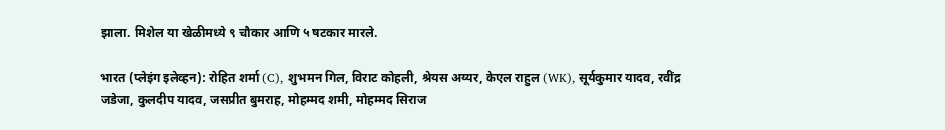झाला. मिशेल या खेळीमध्ये ९ चौकार आणि ५ षटकार मारले.

भारत (प्लेइंग इलेव्हन): रोहित शर्मा (C), शुभमन गिल, विराट कोहली, श्रेयस अय्यर, केएल राहुल (WK), सूर्यकुमार यादव, रवींद्र जडेजा, कुलदीप यादव, जसप्रीत बुमराह, मोहम्मद शमी, मोहम्मद सिराज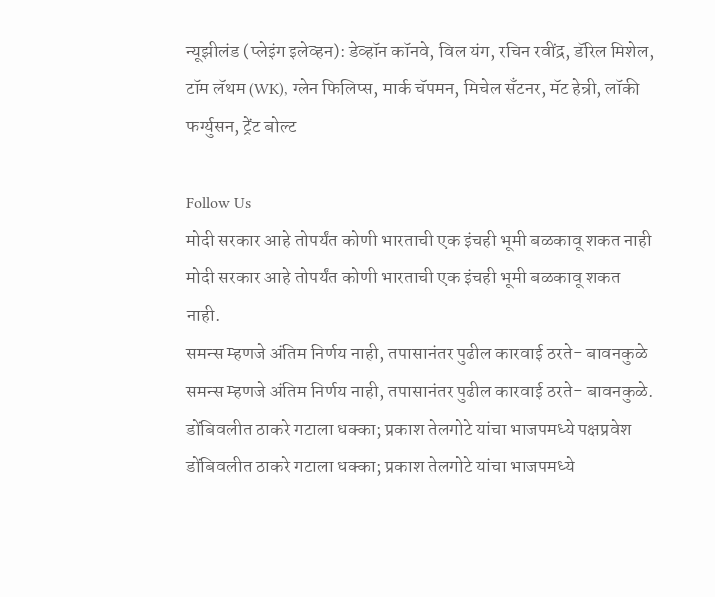न्यूझीलंड (प्लेइंग इलेव्हन): डेव्हॉन कॉनवे, विल यंग, रचिन रवींद्र, डॅरिल मिशेल, टॉम लॅथम (WK), ग्लेन फिलिप्स, मार्क चॅपमन, मिचेल सँटनर, मॅट हेन्री, लॉकी फर्ग्युसन, ट्रेंट बोल्ट

Follow Us
मोदी सरकार आहे तोपर्यंत कोणी भारताची एक इंचही भूमी बळकावू शकत नाही
मोदी सरकार आहे तोपर्यंत कोणी भारताची एक इंचही भूमी बळकावू शकत नाही.
समन्स म्हणजे अंतिम निर्णय नाही, तपासानंतर पुढील कारवाई ठरते- बावनकुळे
समन्स म्हणजे अंतिम निर्णय नाही, तपासानंतर पुढील कारवाई ठरते- बावनकुळे.
डोंबिवलीत ठाकरे गटाला धक्का; प्रकाश तेलगोटे यांचा भाजपमध्ये पक्षप्रवेश
डोंबिवलीत ठाकरे गटाला धक्का; प्रकाश तेलगोटे यांचा भाजपमध्ये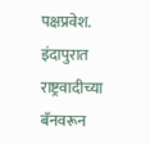पक्षप्रवेश.
इंदापुरात राष्ट्रवादीच्या बॅनवरून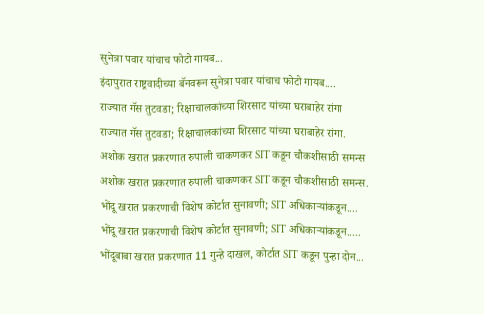सुनेत्रा पवार यांचाच फोटो गायब...
इंदापुरात राष्ट्रवादीच्या बॅनवरून सुनेत्रा पवार यांचाच फोटो गायब....
राज्यात गॅस तुटवडा; रिक्षाचालकांच्या शिरसाट यांच्या घराबाहेर रांगा
राज्यात गॅस तुटवडा; रिक्षाचालकांच्या शिरसाट यांच्या घराबाहेर रांगा.
अशोक खरात प्रकरणात रुपाली चाकणकर SIT कडून चौकशीसाठी समन्स
अशोक खरात प्रकरणात रुपाली चाकणकर SIT कडून चौकशीसाठी समन्स.
भोंदू खरात प्रकरणाची विशेष कोर्टात सुनावणी; SIT अधिकाऱ्यांकडून....
भोंदू खरात प्रकरणाची विशेष कोर्टात सुनावणी; SIT अधिकाऱ्यांकडून.....
भोंदूबाबा खरात प्रकरणात 11 गुन्हे दाखल, कोर्टात SIT कडून पुन्हा दोन...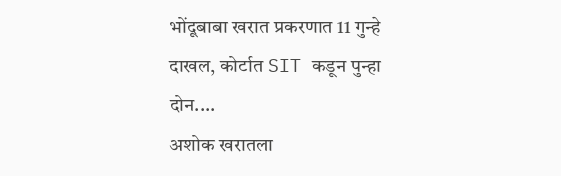भोंदूबाबा खरात प्रकरणात 11 गुन्हे दाखल, कोर्टात SIT कडून पुन्हा दोन....
अशोक खरातला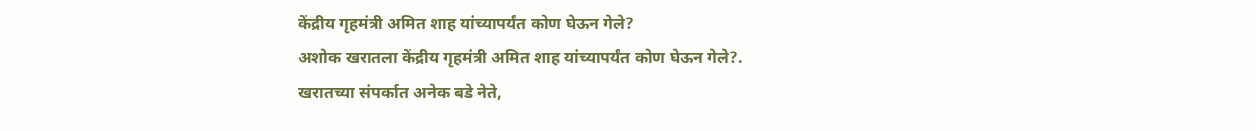केंद्रीय गृहमंत्री अमित शाह यांच्यापर्यंत कोण घेऊन गेले?
अशोक खरातला केंद्रीय गृहमंत्री अमित शाह यांच्यापर्यंत कोण घेऊन गेले?.
खरातच्या संपर्कात अनेक बडे नेते,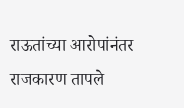राऊतांच्या आरोपांनंतर राजकारण तापले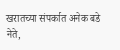खरातच्या संपर्कात अनेक बडे नेते,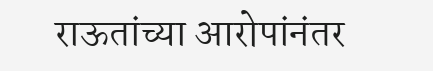राऊतांच्या आरोपांनंतर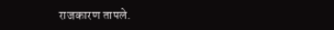राजकारण तापले.